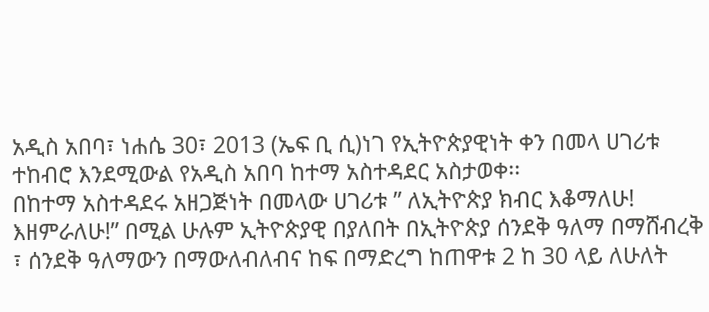አዲስ አበባ፣ ነሐሴ 30፣ 2013 (ኤፍ ቢ ሲ)ነገ የኢትዮጵያዊነት ቀን በመላ ሀገሪቱ ተከብሮ እንደሚውል የአዲስ አበባ ከተማ አስተዳደር አስታወቀ፡፡
በከተማ አስተዳደሩ አዘጋጅነት በመላው ሀገሪቱ ” ለኢትዮጵያ ክብር እቆማለሁ! እዘምራለሁ!” በሚል ሁሉም ኢትዮጵያዊ በያለበት በኢትዮጵያ ሰንደቅ ዓለማ በማሸብረቅ ፣ ሰንደቅ ዓለማውን በማውለብለብና ከፍ በማድረግ ከጠዋቱ 2 ከ 30 ላይ ለሁለት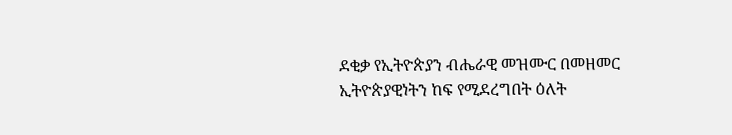ደቂቃ የኢትዮጵያን ብሔራዊ መዝሙር በመዘመር ኢትዮጵያዊነትን ከፍ የሚደረግበት ዕለት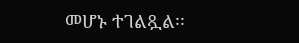መሆኑ ተገልጿል፡፡